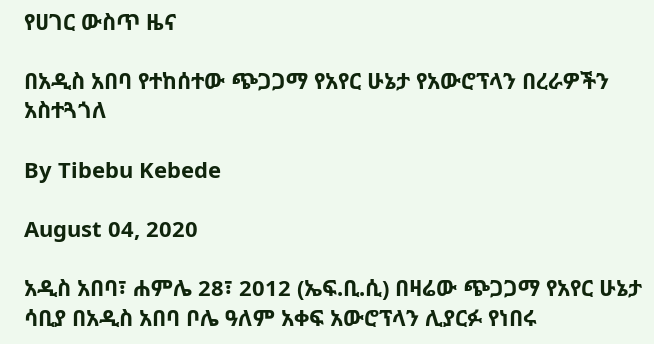የሀገር ውስጥ ዜና

በአዲስ አበባ የተከሰተው ጭጋጋማ የአየር ሁኔታ የአውሮፕላን በረራዎችን አስተጓጎለ

By Tibebu Kebede

August 04, 2020

አዲስ አበባ፣ ሐምሌ 28፣ 2012 (ኤፍ.ቢ.ሲ) በዛሬው ጭጋጋማ የአየር ሁኔታ ሳቢያ በአዲስ አበባ ቦሌ ዓለም አቀፍ አውሮፕላን ሊያርፉ የነበሩ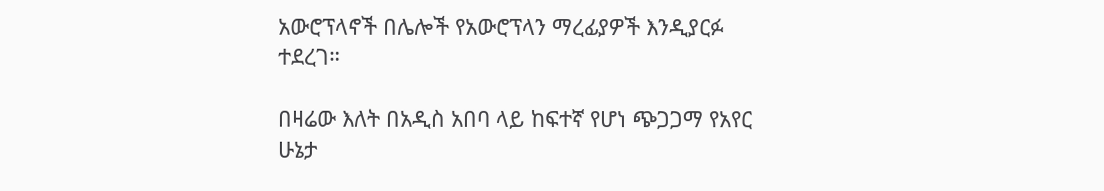አውሮፕላኖች በሌሎች የአውሮፕላን ማረፊያዎች እንዲያርፉ ተደረገ።

በዛሬው እለት በአዲስ አበባ ላይ ከፍተኛ የሆነ ጭጋጋማ የአየር ሁኔታ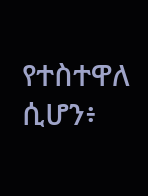የተስተዋለ ሲሆን፥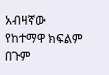አብዛኛው የከተማዋ ክፍልም በጉም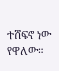ተሸፍኖ ነው የዋለው።